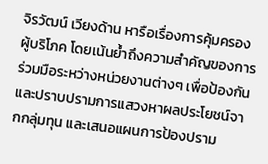จิรวัฒน์ เวียงด้าน หารือเรื่องการคุ้มครองผู้บริโภค โดยเน้นย้ำถึงความสำคัญของการร่วมมือระหว่างหน่วยงานต่างๆ เพื่อป้องกันและปราบปรามการแสวงหาผลประโยชน์จากกลุ่มทุน และเสนอแผนการป้องปราม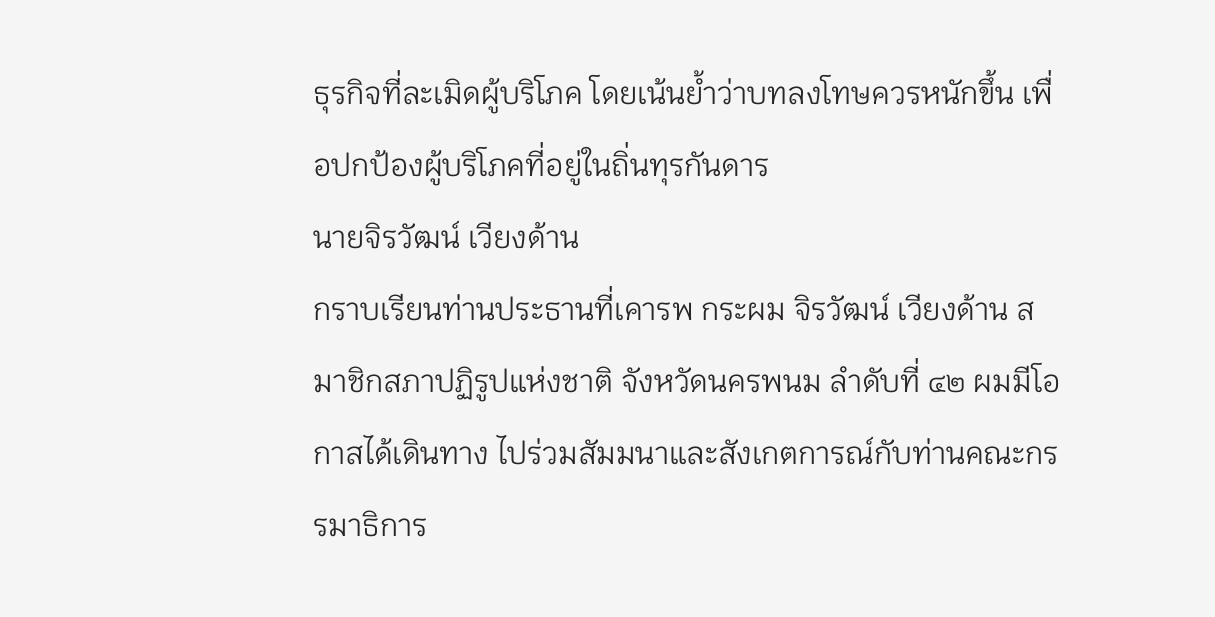ธุรกิจที่ละเมิดผู้บริโภค โดยเน้นย้ำว่าบทลงโทษควรหนักขึ้น เพื่อปกป้องผู้บริโภคที่อยู่ในถิ่นทุรกันดาร
นายจิรวัฒน์ เวียงด้าน
กราบเรียนท่านประธานที่เคารพ กระผม จิรวัฒน์ เวียงด้าน สมาชิกสภาปฏิรูปแห่งชาติ จังหวัดนครพนม ลําดับที่ ๔๒ ผมมีโอกาสได้เดินทาง ไปร่วมสัมมนาและสังเกตการณ์กับท่านคณะกรรมาธิการ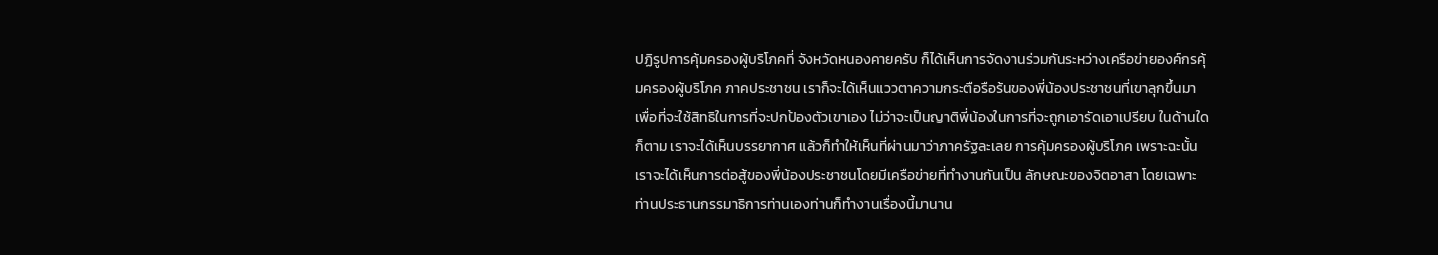ปฏิรูปการคุ้มครองผู้บริโภคที่ จังหวัดหนองคายครับ ก็ได้เห็นการจัดงานร่วมกันระหว่างเครือข่ายองค์กรคุ้มครองผู้บริโภค ภาคประชาชน เราก็จะได้เห็นแววตาความกระตือรือร้นของพี่น้องประชาชนที่เขาลุกขึ้นมา เพื่อที่จะใช้สิทธิในการที่จะปกป้องตัวเขาเอง ไม่ว่าจะเป็นญาติพี่น้องในการที่จะถูกเอารัดเอาเปรียบ ในด้านใดก็ตาม เราจะได้เห็นบรรยากาศ แล้วก็ทําให้เห็นที่ผ่านมาว่าภาครัฐละเลย การคุ้มครองผู้บริโภค เพราะฉะนั้นเราจะได้เห็นการต่อสู้ของพี่น้องประชาชนโดยมีเครือข่ายที่ทํางานกันเป็น ลักษณะของจิตอาสา โดยเฉพาะท่านประธานกรรมาธิการท่านเองท่านก็ทํางานเรื่องนี้มานาน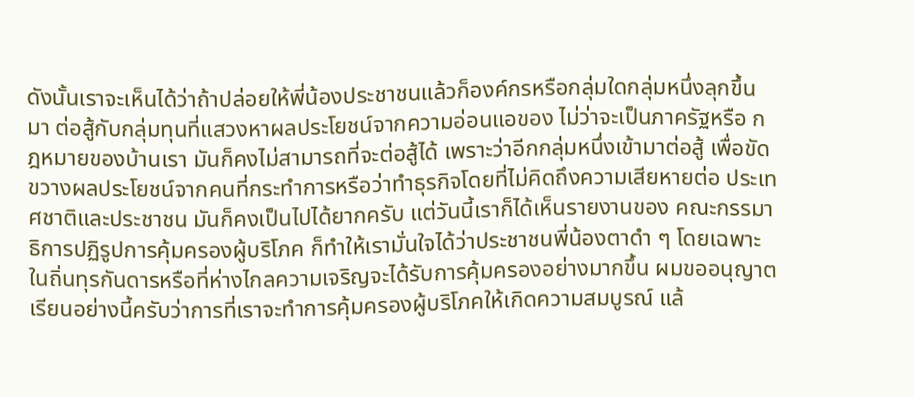ดังนั้นเราจะเห็นได้ว่าถ้าปล่อยให้พี่น้องประชาชนแล้วก็องค์กรหรือกลุ่มใดกลุ่มหนึ่งลุกขึ้นมา ต่อสู้กับกลุ่มทุนที่แสวงหาผลประโยชน์จากความอ่อนแอของ ไม่ว่าจะเป็นภาครัฐหรือ กฎหมายของบ้านเรา มันก็คงไม่สามารถที่จะต่อสู้ได้ เพราะว่าอีกกลุ่มหนึ่งเข้ามาต่อสู้ เพื่อขัดขวางผลประโยชน์จากคนที่กระทําการหรือว่าทําธุรกิจโดยที่ไม่คิดถึงความเสียหายต่อ ประเทศชาติและประชาชน มันก็คงเป็นไปได้ยากครับ แต่วันนี้เราก็ได้เห็นรายงานของ คณะกรรมาธิการปฏิรูปการคุ้มครองผู้บริโภค ก็ทําให้เรามั่นใจได้ว่าประชาชนพี่น้องตาดํา ๆ โดยเฉพาะในถิ่นทุรกันดารหรือที่ห่างไกลความเจริญจะได้รับการคุ้มครองอย่างมากขึ้น ผมขออนุญาตเรียนอย่างนี้ครับว่าการที่เราจะทําการคุ้มครองผู้บริโภคให้เกิดความสมบูรณ์ แล้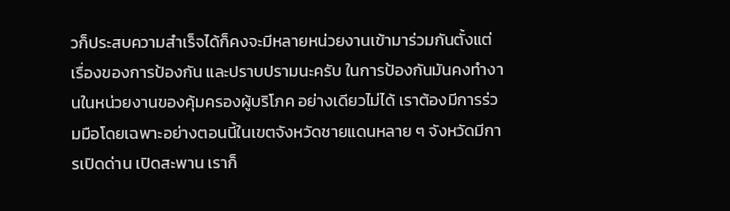วก็ประสบความสําเร็จได้ก็คงจะมีหลายหน่วยงานเข้ามาร่วมกันตั้งแต่เรื่องของการป้องกัน และปราบปรามนะครับ ในการป้องกันมันคงทํางานในหน่วยงานของคุ้มครองผู้บริโภค อย่างเดียวไม่ได้ เราต้องมีการร่วมมือโดยเฉพาะอย่างตอนนี้ในเขตจังหวัดชายแดนหลาย ๆ จังหวัดมีการเปิดด่าน เปิดสะพาน เราก็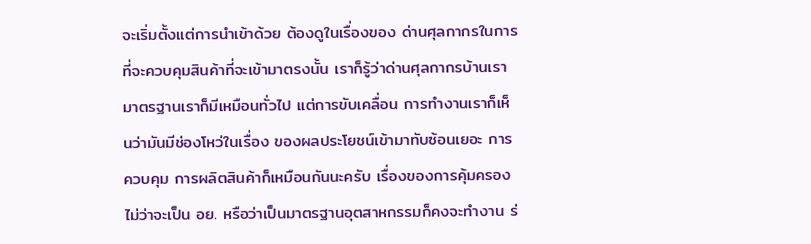จะเริ่มตั้งแต่การนําเข้าด้วย ต้องดูในเรื่องของ ด่านศุลกากรในการที่จะควบคุมสินค้าที่จะเข้ามาตรงนั้น เราก็รู้ว่าด่านศุลกากรบ้านเรา มาตรฐานเราก็มีเหมือนทั่วไป แต่การขับเคลื่อน การทํางานเราก็เห็นว่ามันมีช่องโหว่ในเรื่อง ของผลประโยชน์เข้ามาทับซ้อนเยอะ การควบคุม การผลิตสินค้าก็เหมือนกันนะครับ เรื่องของการคุ้มครอง ไม่ว่าจะเป็น อย. หรือว่าเป็นมาตรฐานอุตสาหกรรมก็คงจะทํางาน ร่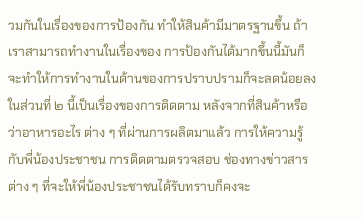วมกันในเรื่องของการป้องกัน ทําให้สินค้ามีมาตรฐานขึ้น ถ้าเราสามารถทํางานในเรื่องของ การป้องกันได้มากขึ้นนี้มันก็จะทําให้การทํางานในด้านของการปราบปรามก็จะลดน้อยลง
ในส่วนที่ ๒ นี้เป็นเรื่องของการติดตาม หลังจากที่สินค้าหรือว่าอาหารอะไร ต่าง ๆ ที่ผ่านการผลิตมาแล้ว การให้ความรู้กับพี่น้องประชาชน การติดตามตรวจสอบ ช่องทางข่าวสารต่าง ๆ ที่จะให้พี่น้องประชาชนได้รับทราบก็คงจะ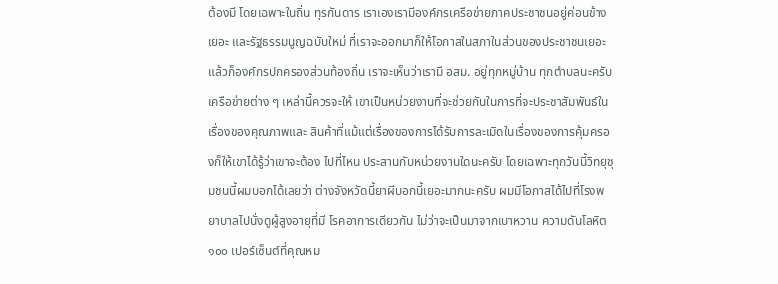ต้องมี โดยเฉพาะในถิ่น ทุรกันดาร เราเองเรามีองค์กรเครือข่ายภาคประชาชนอยู่ค่อนข้างเยอะ และรัฐธรรมนูญฉบับใหม่ ที่เราจะออกมาก็ให้โอกาสในสภาในส่วนของประชาชนเยอะ แล้วก็องค์กรปกครองส่วนท้องถิ่น เราจะเห็นว่าเรามี อสม. อยู่ทุกหมู่บ้าน ทุกตําบลนะครับ เครือข่ายต่าง ๆ เหล่านี้ควรจะให้ เขาเป็นหน่วยงานที่จะช่วยกันในการที่จะประชาสัมพันธ์ในเรื่องของคุณภาพและ สินค้าที่แม้แต่เรื่องของการได้รับการละเมิดในเรื่องของการคุ้มครองก็ให้เขาได้รู้ว่าเขาจะต้อง ไปที่ไหน ประสานกับหน่วยงานใดนะครับ โดยเฉพาะทุกวันนี้วิทยุชุมชนนี้ผมบอกได้เลยว่า ต่างจังหวัดนี้ยาผีบอกนี้เยอะมากนะครับ ผมมีโอกาสได้ไปที่โรงพยาบาลไปนั่งดูผู้สูงอายุที่มี โรคอาการเดียวกัน ไม่ว่าจะเป็นมาจากเบาหวาน ความดันโลหิต ๑๐๐ เปอร์เซ็นต์ที่คุณหม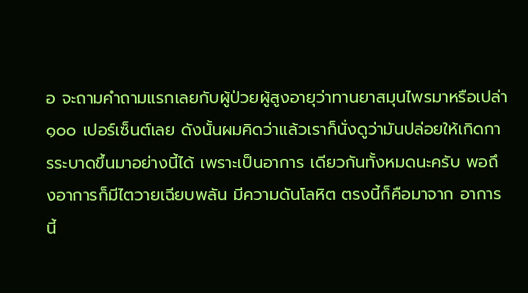อ จะถามคําถามแรกเลยกับผู้ป่วยผู้สูงอายุว่าทานยาสมุนไพรมาหรือเปล่า ๑๐๐ เปอร์เซ็นต์เลย ดังนั้นผมคิดว่าแล้วเราก็นั่งดูว่ามันปล่อยให้เกิดการระบาดขึ้นมาอย่างนี้ได้ เพราะเป็นอาการ เดียวกันทั้งหมดนะครับ พอถึงอาการก็มีไตวายเฉียบพลัน มีความดันโลหิต ตรงนี้ก็คือมาจาก อาการนี้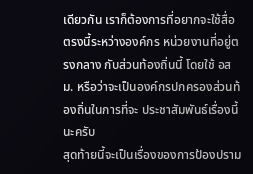เดียวกัน เราก็ต้องการที่อยากจะใช้สื่อตรงนี้ระหว่างองค์กร หน่วยงานที่อยู่ตรงกลาง กับส่วนท้องถิ่นนี้ โดยใช้ อสม. หรือว่าจะเป็นองค์กรปกครองส่วนท้องถิ่นในการที่จะ ประชาสัมพันธ์เรื่องนี้นะครับ
สุดท้ายนี้จะเป็นเรื่องของการป้องปราม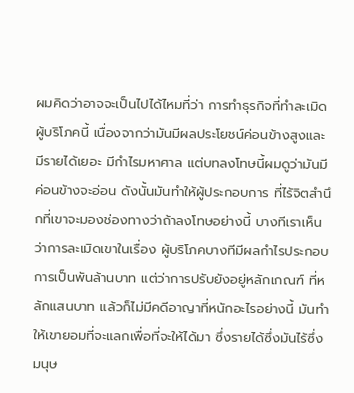ผมคิดว่าอาจจะเป็นไปได้ไหมที่ว่า การทําธุรกิจที่ทําละเมิดผู้บริโภคนี้ เนื่องจากว่ามันมีผลประโยชน์ค่อนข้างสูงและมีรายได้เยอะ มีกําไรมหาศาล แต่บทลงโทษนี้ผมดูว่ามันมีค่อนข้างจะอ่อน ดังนั้นมันทําให้ผู้ประกอบการ ที่ไร้จิตสํานึกที่เขาจะมองช่องทางว่าถ้าลงโทษอย่างนี้ บางทีเราเห็นว่าการละเมิดเขาในเรื่อง ผู้บริโภคบางทีมีผลกําไรประกอบการเป็นพันล้านบาท แต่ว่าการปรับยังอยู่หลักเกณฑ์ ที่หลักแสนบาท แล้วก็ไม่มีคดีอาญาที่หนักอะไรอย่างนี้ มันทําให้เขายอมที่จะแลกเพื่อที่จะให้ได้มา ซึ่งรายได้ซึ่งมันไร้ซึ่งมนุษ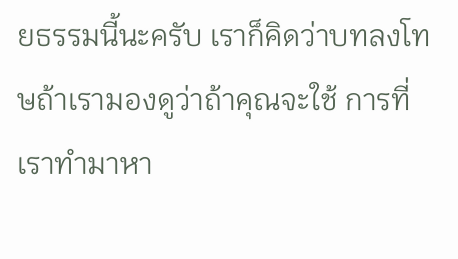ยธรรมนี้นะครับ เราก็คิดว่าบทลงโทษถ้าเรามองดูว่าถ้าคุณจะใช้ การที่เราทํามาหา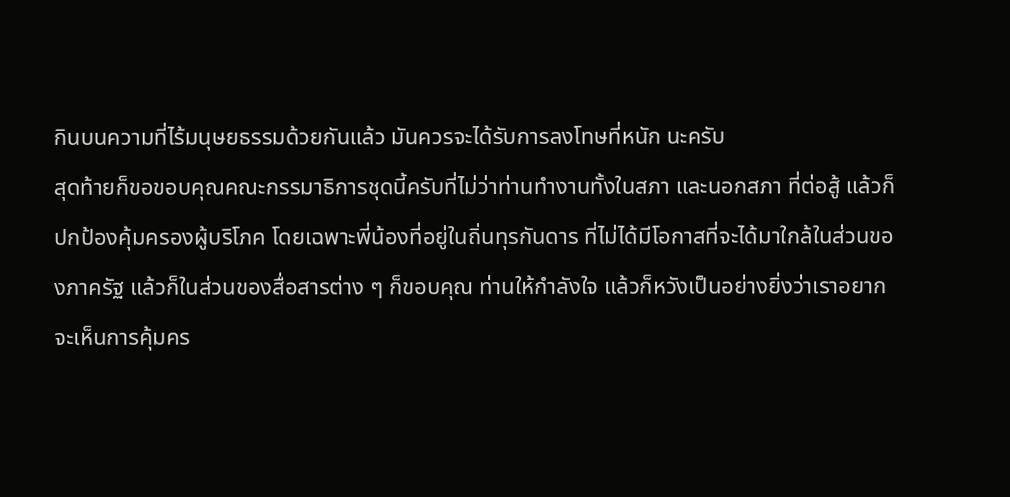กินบนความที่ไร้มนุษยธรรมด้วยกันแล้ว มันควรจะได้รับการลงโทษที่หนัก นะครับ
สุดท้ายก็ขอขอบคุณคณะกรรมาธิการชุดนี้ครับที่ไม่ว่าท่านทํางานทั้งในสภา และนอกสภา ที่ต่อสู้ แล้วก็ปกป้องคุ้มครองผู้บริโภค โดยเฉพาะพี่น้องที่อยู่ในถิ่นทุรกันดาร ที่ไม่ได้มีโอกาสที่จะได้มาใกล้ในส่วนของภาครัฐ แล้วก็ในส่วนของสื่อสารต่าง ๆ ก็ขอบคุณ ท่านให้กําลังใจ แล้วก็หวังเป็นอย่างยิ่งว่าเราอยากจะเห็นการคุ้มคร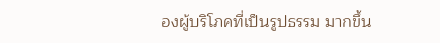องผู้บริโภคที่เป็นรูปธรรม มากขึ้น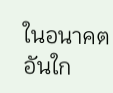ในอนาคตอันใก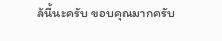ล้นี้นะครับ ขอบคุณมากครับ